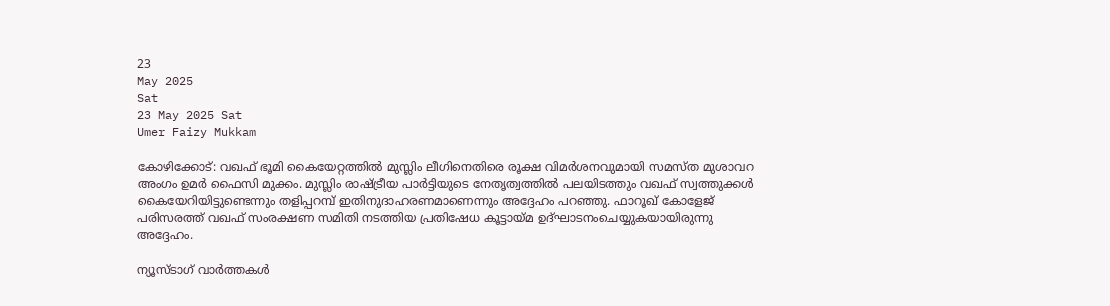23
May 2025
Sat
23 May 2025 Sat
Umer Faizy Mukkam

കോഴിക്കോട്: വഖഫ് ഭൂമി കൈയേറ്റത്തില്‍ മുസ്ലിം ലീഗിനെതിരെ രൂക്ഷ വിമര്‍ശനവുമായി സമസ്ത മുശാവറ അംഗം ഉമര്‍ ഫൈസി മുക്കം. മുസ്ലിം രാഷ്ട്രീയ പാര്‍ട്ടിയുടെ നേതൃത്വത്തില്‍ പലയിടത്തും വഖഫ് സ്വത്തുക്കള്‍ കൈയേറിയിട്ടുണ്ടെന്നും തളിപ്പറമ്പ് ഇതിനുദാഹരണമാണെന്നും അദ്ദേഹം പറഞ്ഞു. ഫാറൂഖ് കോളേജ് പരിസരത്ത് വഖഫ് സംരക്ഷണ സമിതി നടത്തിയ പ്രതിഷേധ കൂട്ടായ്മ ഉദ്ഘാടനംചെയ്യുകയായിരുന്നു അദ്ദേഹം.

ന്യൂസ്ടാഗ് വാര്‍ത്തകള്‍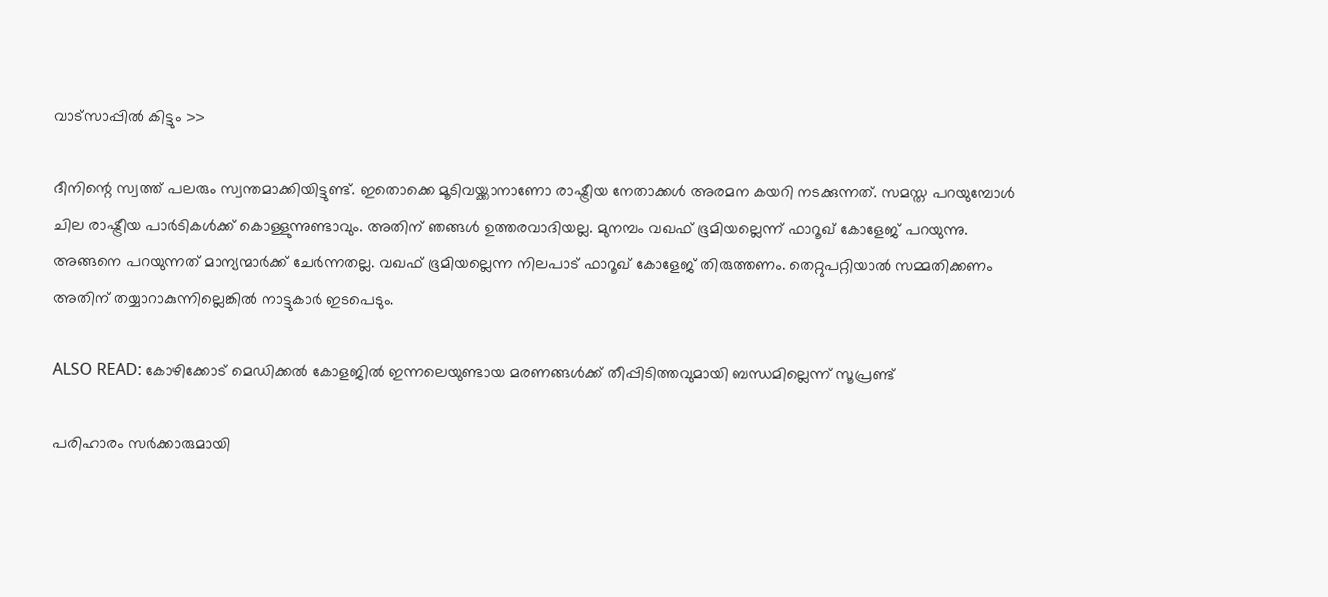വാട്‌സാപ്പില്‍ കിട്ടും >>

ദീനിന്റെ സ്വത്ത് പലരും സ്വന്തമാക്കിയിട്ടുണ്ട്. ഇതൊക്കെ മൂടിവയ്ക്കാനാണോ രാഷ്ട്രീയ നേതാക്കള്‍ അരമന കയറി നടക്കുന്നത്. സമസ്ത പറയുമ്പോള്‍ ചില രാഷ്ട്രീയ പാര്‍ടികള്‍ക്ക് കൊള്ളുന്നുണ്ടാവും. അതിന് ഞങ്ങള്‍ ഉത്തരവാദിയല്ല. മുനമ്പം വഖഫ് ഭൂമിയല്ലെന്ന് ഫാറൂഖ് കോളേജ് പറയുന്നു. അങ്ങനെ പറയുന്നത് മാന്യന്മാര്‍ക്ക് ചേര്‍ന്നതല്ല. വഖഫ് ഭൂമിയല്ലെന്ന നിലപാട് ഫാറൂഖ് കോളേജ് തിരുത്തണം. തെറ്റുപറ്റിയാല്‍ സമ്മതിക്കണം അതിന് തയ്യാറാകുന്നില്ലെങ്കില്‍ നാട്ടുകാര്‍ ഇടപെടും.

ALSO READ: കോഴിക്കോട് മെഡിക്കല്‍ കോളജില്‍ ഇന്നലെയുണ്ടായ മരണങ്ങള്‍ക്ക് തീപ്പിടിത്തവുമായി ബന്ധമില്ലെന്ന് സൂപ്രണ്ട്

പരിഹാരം സര്‍ക്കാരുമായി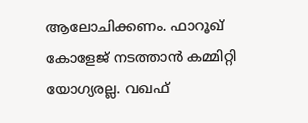ആലോചിക്കണം. ഫാറൂഖ് കോളേജ് നടത്താന്‍ കമ്മിറ്റി യോഗ്യരല്ല. വഖഫ്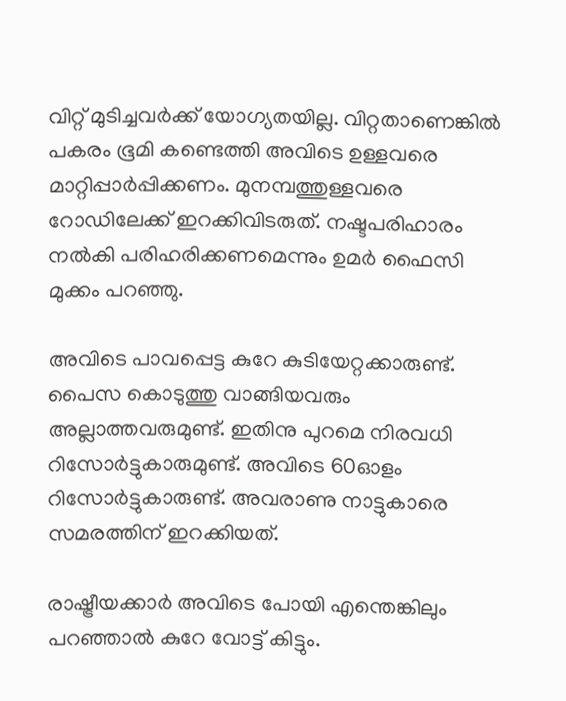വിറ്റ് മുടിച്ചവര്‍ക്ക് യോഗ്യതയില്ല. വിറ്റതാണെങ്കില്‍ പകരം ഭൂമി കണ്ടെത്തി അവിടെ ഉള്ളവരെ മാറ്റിപ്പാര്‍പ്പിക്കണം. മുനമ്പത്തുള്ളവരെ റോഡിലേക്ക് ഇറക്കിവിടരുത്. നഷ്ടപരിഹാരം നല്‍കി പരിഹരിക്കണമെന്നും ഉമര്‍ ഫൈസി മുക്കം പറഞ്ഞു.

അവിടെ പാവപ്പെട്ട കുറേ കുടിയേറ്റക്കാരുണ്ട്. പൈസ കൊടുത്തു വാങ്ങിയവരും അല്ലാത്തവരുമുണ്ട്. ഇതിനു പുറമെ നിരവധി റിസോര്‍ട്ടുകാരുമുണ്ട്. അവിടെ 60ഓളം റിസോര്‍ട്ടുകാരുണ്ട്. അവരാണു നാട്ടുകാരെ സമരത്തിന് ഇറക്കിയത്.

രാഷ്ട്രീയക്കാര്‍ അവിടെ പോയി എന്തെങ്കിലും പറഞ്ഞാല്‍ കുറേ വോട്ട് കിട്ടും.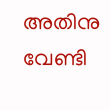അതിനു വേണ്ടി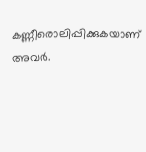കണ്ണീരൊലിപ്പിക്കുകയാണ് അവര്‍.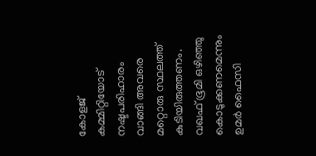കോളജ് കമ്മിറ്റിയോട് നഷ്ടപരിഹാരം വാങ്ങി അവരെ മറ്റൊരു സ്ഥലത്ത് കുടിയിരുത്തണം. വഖഫ് ഭൂമി ഒഴിഞ്ഞു കൊടുക്കണമെന്നും ഉമര്‍ ഫൈസി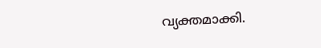വ്യക്തമാക്കി.